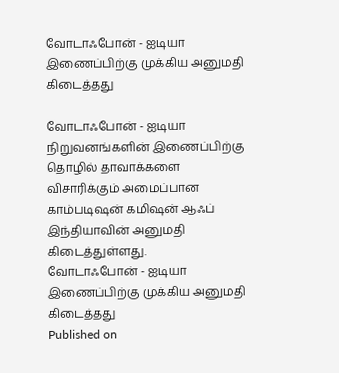வோடாஃபோன் - ஐடியா இணைப்பிற்கு முக்கிய அனுமதி கிடைத்தது

வோடாஃபோன் - ஐடியா நிறுவனங்களின் இணைப்பிற்கு தொழில் தாவாக்களை விசாரிக்கும் அமைப்பான காம்படிஷன் கமிஷன் ஆஃப் இந்தியாவின் அனுமதி கிடைத்துள்ளது.
வோடாஃபோன் - ஐடியா இணைப்பிற்கு முக்கிய அனுமதி கிடைத்தது
Published on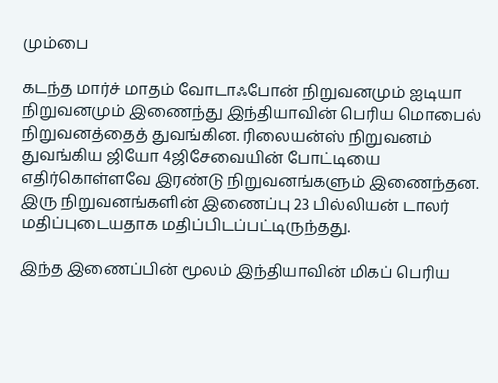மும்பை

கடந்த மார்ச் மாதம் வோடாஃபோன் நிறுவனமும் ஐடியா நிறுவனமும் இணைந்து இந்தியாவின் பெரிய மொபைல் நிறுவனத்தைத் துவங்கின. ரிலையன்ஸ் நிறுவனம் துவங்கிய ஜியோ 4ஜிசேவையின் போட்டியை எதிர்கொள்ளவே இரண்டு நிறுவனங்களும் இணைந்தன. இரு நிறுவனங்களின் இணைப்பு 23 பில்லியன் டாலர் மதிப்புடையதாக மதிப்பிடப்பட்டிருந்தது.

இந்த இணைப்பின் மூலம் இந்தியாவின் மிகப் பெரிய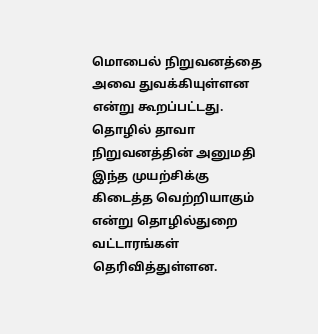மொபைல் நிறுவனத்தை அவை துவக்கியுள்ளன என்று கூறப்பட்டது. தொழில் தாவா நிறுவனத்தின் அனுமதி இந்த முயற்சிக்கு கிடைத்த வெற்றியாகும் என்று தொழில்துறை வட்டாரங்கள் தெரிவித்துள்ளன.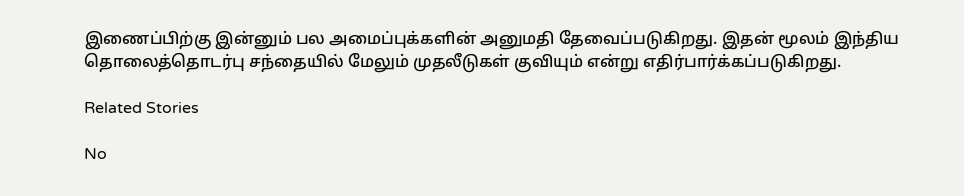இணைப்பிற்கு இன்னும் பல அமைப்புக்களின் அனுமதி தேவைப்படுகிறது. இதன் மூலம் இந்திய தொலைத்தொடர்பு சந்தையில் மேலும் முதலீடுகள் குவியும் என்று எதிர்பார்க்கப்படுகிறது.

Related Stories

No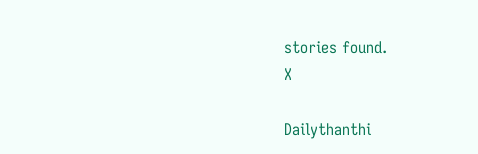stories found.
X

Dailythanthi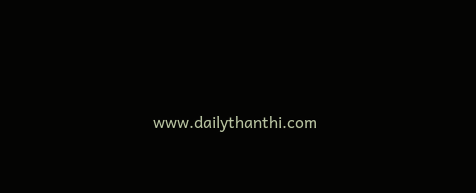www.dailythanthi.com